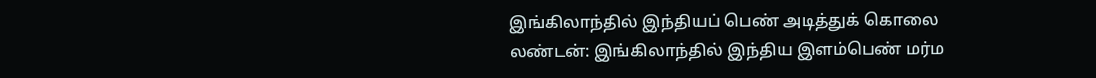இங்கிலாந்தில் இந்தியப் பெண் அடித்துக் கொலை
லண்டன்: இங்கிலாந்தில் இந்திய இளம்பெண் மர்ம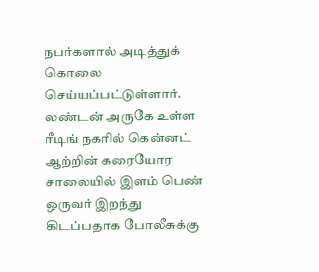நபர்களால் அடித்துக் கொலை செய்யப்பட்டுள்ளார்.
லண்டன் அருகே உள்ள ரீடிங் நகரில் கென்னட் ஆற்றின் கரையோர சாலையில் இளம் பெண் ஒருவர் இறந்து கிடப்பதாக போலீசுக்கு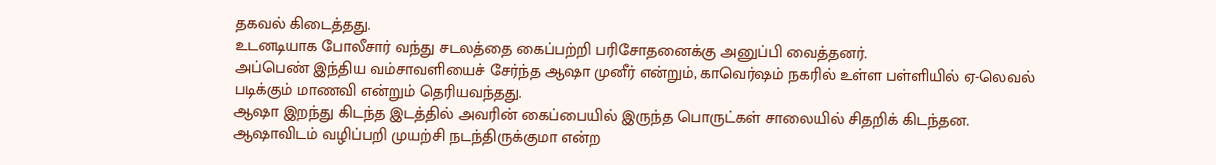தகவல் கிடைத்தது.
உடனடியாக போலீசார் வந்து சடலத்தை கைப்பற்றி பரிசோதனைக்கு அனுப்பி வைத்தனர்.
அப்பெண் இந்திய வம்சாவளியைச் சேர்ந்த ஆஷா முனீர் என்றும், காவெர்ஷம் நகரில் உள்ள பள்ளியில் ஏ-லெவல் படிக்கும் மாணவி என்றும் தெரியவந்தது.
ஆஷா இறந்து கிடந்த இடத்தில் அவரின் கைப்பையில் இருந்த பொருட்கள் சாலையில் சிதறிக் கிடந்தன.
ஆஷாவிடம் வழிப்பறி முயற்சி நடந்திருக்குமா என்ற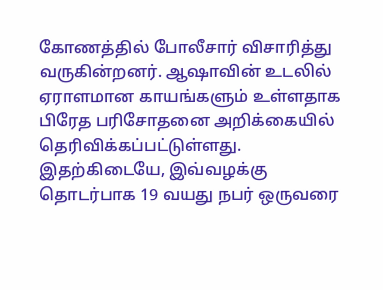கோணத்தில் போலீசார் விசாரித்து வருகின்றனர். ஆஷாவின் உடலில் ஏராளமான காயங்களும் உள்ளதாக பிரேத பரிசோதனை அறிக்கையில் தெரிவிக்கப்பட்டுள்ளது.
இதற்கிடையே, இவ்வழக்கு தொடர்பாக 19 வயது நபர் ஒருவரை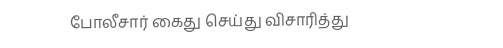போலீசார் கைது செய்து விசாரித்து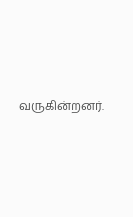வருகின்றனர்.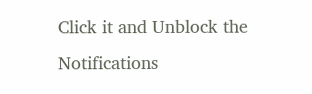Click it and Unblock the Notifications